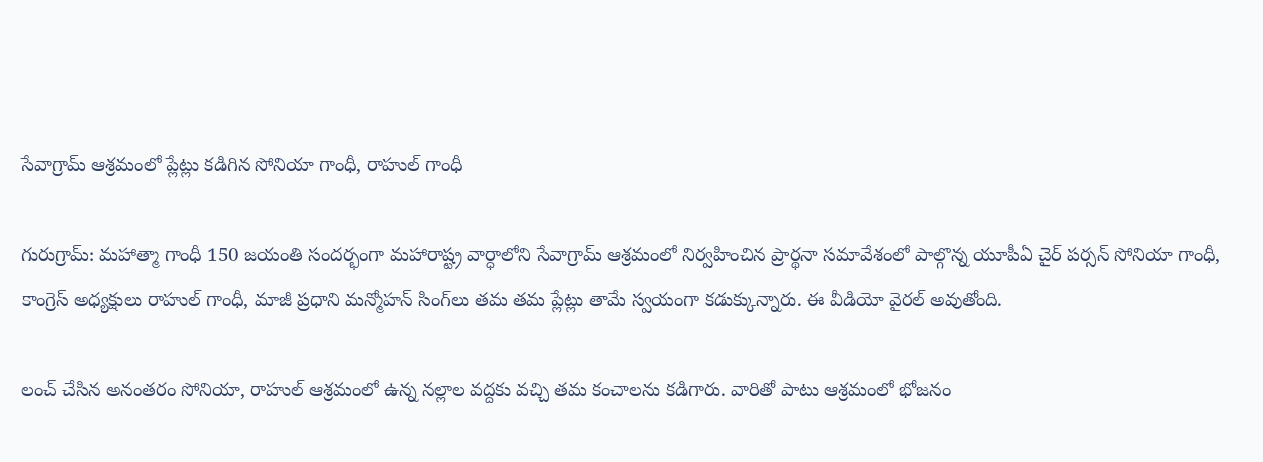సేవాగ్రామ్ ఆశ్రమంలో ప్లేట్లు కడిగిన సోనియా గాంధీ, రాహుల్ గాంధీ

గురుగ్రామ్: మహాత్మా గాంధీ 150 జయంతి సందర్భంగా మహారాష్ట్ర వార్ధాలోని సేవాగ్రామ్ ఆశ్రమంలో నిర్వహించిన ప్రార్థనా సమావేశంలో పాల్గొన్న యూపీఏ చైర్ పర్సన్ సోనియా గాంధీ, కాంగ్రెస్ అధ్యక్షులు రాహుల్ గాంధీ, మాజీ ప్రధాని మన్మోహన్ సింగ్‌లు తమ తమ ప్లేట్లు తామే స్వయంగా కడుక్కున్నారు. ఈ వీడియో వైరల్ అవుతోంది.

లంచ్ చేసిన అనంతరం సోనియా, రాహుల్‌ ఆశ్రమంలో ఉన్న నల్లాల వద్దకు వచ్చి తమ కంచాలను కడిగారు. వారితో పాటు ఆశ్రమంలో భోజనం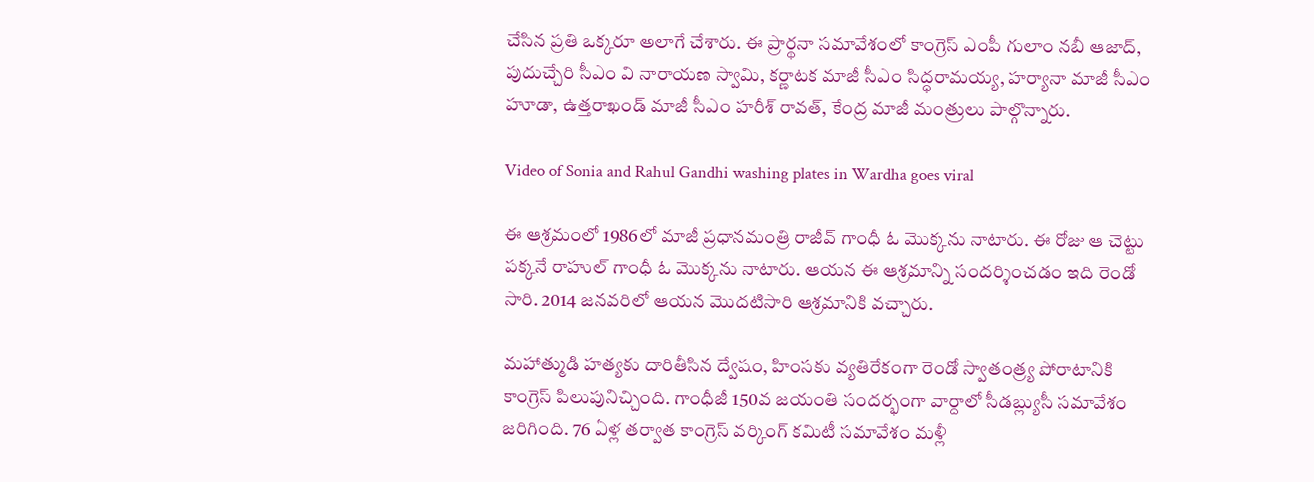చేసిన ప్రతి ఒక్కరూ అలాగే చేశారు. ఈ ప్రార్థనా సమావేశంలో కాంగ్రెస్‌ ఎంపీ గులాం నబీ ఆజాద్‌, పుదుచ్చేరి సీఎం వి నారాయణ స్వామి, కర్ణాటక మాజీ సీఎం సిద్ధరామయ్య, హర్యానా మాజీ సీఎం హూడా, ఉత్తరాఖండ్‌ మాజీ సీఎం హరీశ్‌ రావత్‌, కేంద్ర మాజీ మంత్రులు పాల్గొన్నారు.

Video of Sonia and Rahul Gandhi washing plates in Wardha goes viral

ఈ ఆశ్రమంలో 1986లో మాజీ ప్రధానమంత్రి రాజీవ్‌ గాంధీ ఓ మొక్కను నాటారు. ఈ రోజు ఆ చెట్టు పక్కనే రాహుల్‌ గాంధీ ఓ మొక్కను నాటారు. ఆయన ఈ ఆశ్రమాన్ని సందర్శించడం ఇది రెండో సారి. 2014 జనవరిలో ఆయన మొదటిసారి ఆశ్రమానికి వచ్చారు.

మహాత్ముడి హత్యకు దారితీసిన ద్వేషం, హింసకు వ్యతిరేకంగా రెండో స్వాతంత్ర్య పోరాటానికి కాంగ్రెస్‌ పిలుపునిచ్చింది. గాంధీజీ 150వ జయంతి సందర్భంగా వార్దాలో సీడబ్ల్యుసీ సమావేశం జరిగింది. 76 ఏళ్ల తర్వాత కాంగ్రెస్‌ వర్కింగ్‌ కమిటీ సమావేశం మళ్లీ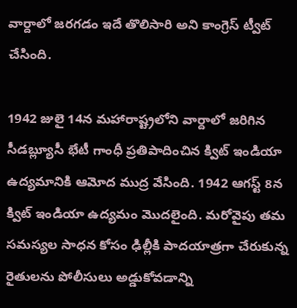వార్దాలో జరగడం ఇదే తొలిసారి అని కాంగ్రెస్ ట్వీట్ చేసింది.

1942 జులై 14న మహారాష్ట్రలోని వార్దాలో జరిగిన సీడబ్ల్యూసీ భేటీ గాంధీ ప్రతిపాదించిన క్విట్‌ ఇండియా ఉద్యమానికి ఆమోద ముద్ర వేసింది. 1942 ఆగస్ట్ 8న క్విట్‌ ఇండియా ఉద్యమం మొదలైంది. మరోవైపు తమ సమస్యల సాధన కోసం ఢిల్లీకి పాదయాత్రగా చేరుకున్న రైతులను పోలీసులు అడ్డుకోవడాన్ని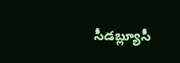సీడబ్ల్యూసీ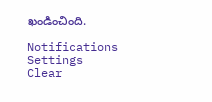ఖండించింది.

Notifications
Settings
Clear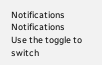Notifications
Notifications
Use the toggle to switch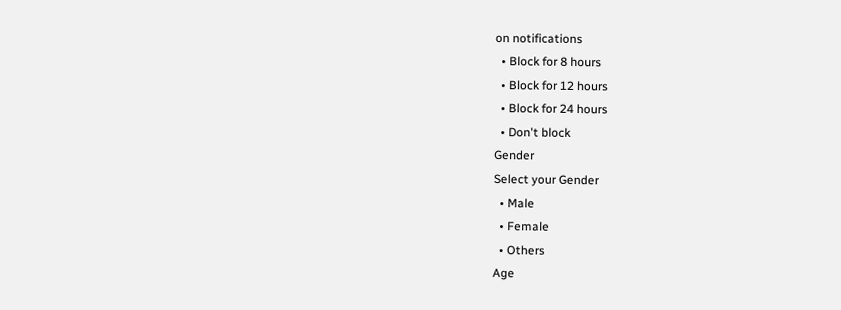on notifications
  • Block for 8 hours
  • Block for 12 hours
  • Block for 24 hours
  • Don't block
Gender
Select your Gender
  • Male
  • Female
  • Others
Age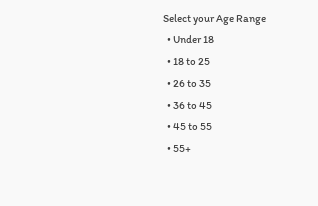Select your Age Range
  • Under 18
  • 18 to 25
  • 26 to 35
  • 36 to 45
  • 45 to 55
  • 55+